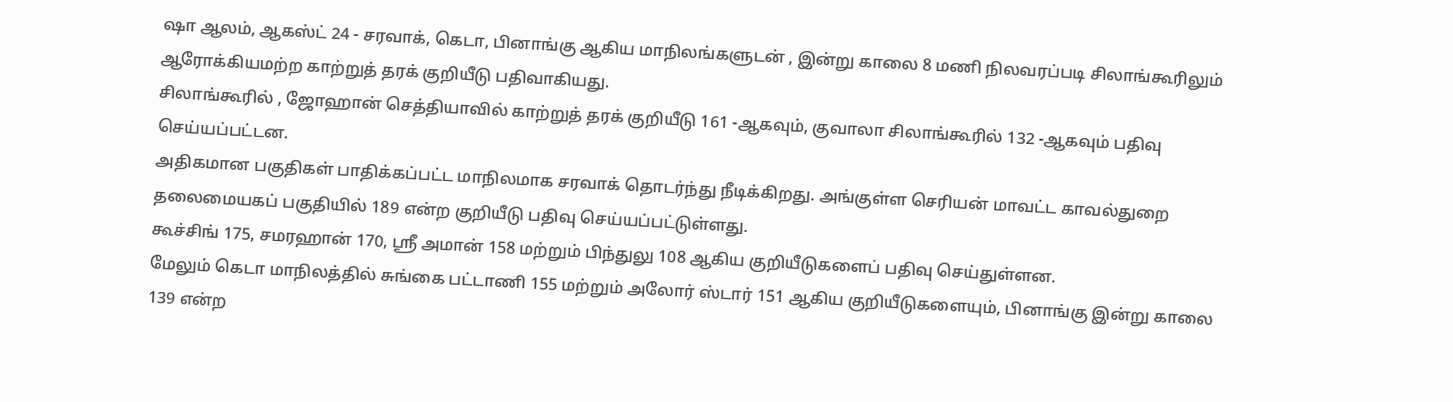ஷா ஆலம், ஆகஸ்ட் 24 - சரவாக், கெடா, பினாங்கு ஆகிய மாநிலங்களுடன் , இன்று காலை 8 மணி நிலவரப்படி சிலாங்கூரிலும் ஆரோக்கியமற்ற காற்றுத் தரக் குறியீடு பதிவாகியது.
சிலாங்கூரில் , ஜோஹான் செத்தியாவில் காற்றுத் தரக் குறியீடு 161 -ஆகவும், குவாலா சிலாங்கூரில் 132 -ஆகவும் பதிவு செய்யப்பட்டன.
அதிகமான பகுதிகள் பாதிக்கப்பட்ட மாநிலமாக சரவாக் தொடர்ந்து நீடிக்கிறது. அங்குள்ள செரியன் மாவட்ட காவல்துறை தலைமையகப் பகுதியில் 189 என்ற குறியீடு பதிவு செய்யப்பட்டுள்ளது.
கூச்சிங் 175, சமரஹான் 170, ஸ்ரீ அமான் 158 மற்றும் பிந்துலு 108 ஆகிய குறியீடுகளைப் பதிவு செய்துள்ளன.
மேலும் கெடா மாநிலத்தில் சுங்கை பட்டாணி 155 மற்றும் அலோர் ஸ்டார் 151 ஆகிய குறியீடுகளையும், பினாங்கு இன்று காலை 139 என்ற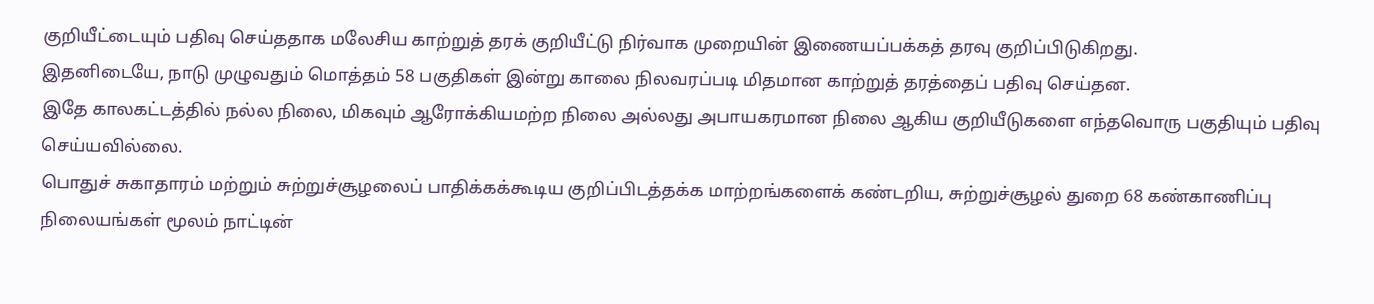குறியீட்டையும் பதிவு செய்ததாக மலேசிய காற்றுத் தரக் குறியீட்டு நிர்வாக முறையின் இணையப்பக்கத் தரவு குறிப்பிடுகிறது.
இதனிடையே, நாடு முழுவதும் மொத்தம் 58 பகுதிகள் இன்று காலை நிலவரப்படி மிதமான காற்றுத் தரத்தைப் பதிவு செய்தன.
இதே காலகட்டத்தில் நல்ல நிலை, மிகவும் ஆரோக்கியமற்ற நிலை அல்லது அபாயகரமான நிலை ஆகிய குறியீடுகளை எந்தவொரு பகுதியும் பதிவு செய்யவில்லை.
பொதுச் சுகாதாரம் மற்றும் சுற்றுச்சூழலைப் பாதிக்கக்கூடிய குறிப்பிடத்தக்க மாற்றங்களைக் கண்டறிய, சுற்றுச்சூழல் துறை 68 கண்காணிப்பு நிலையங்கள் மூலம் நாட்டின்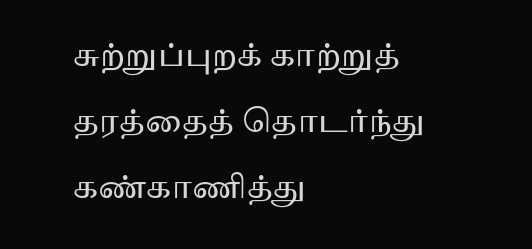சுற்றுப்புறக் காற்றுத் தரத்தைத் தொடர்ந்து கண்காணித்து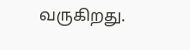வருகிறது.